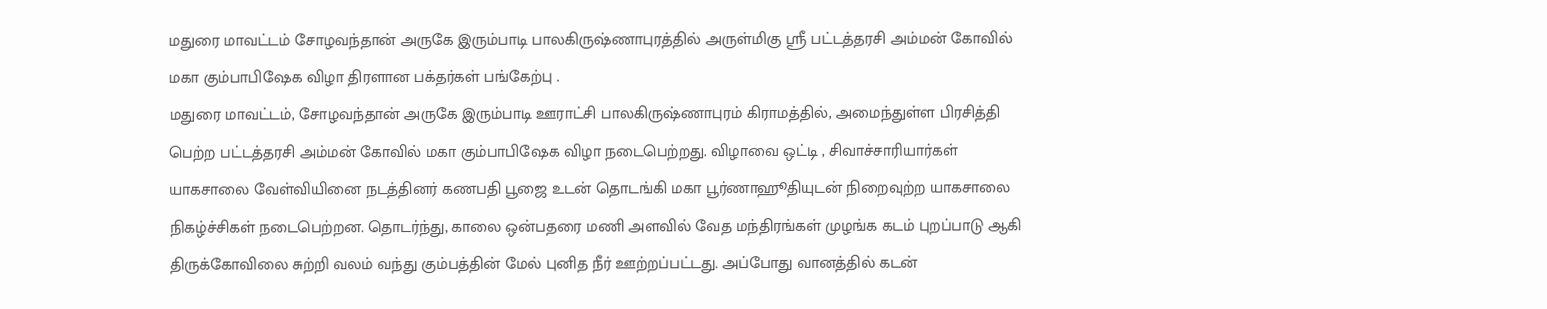மதுரை மாவட்டம் சோழவந்தான் அருகே இரும்பாடி பாலகிருஷ்ணாபுரத்தில் அருள்மிகு ஸ்ரீ பட்டத்தரசி அம்மன் கோவில் மகா கும்பாபிஷேக விழா திரளான பக்தர்கள் பங்கேற்பு .
மதுரை மாவட்டம், சோழவந்தான் அருகே இரும்பாடி ஊராட்சி பாலகிருஷ்ணாபுரம் கிராமத்தில், அமைந்துள்ள பிரசித்தி பெற்ற பட்டத்தரசி அம்மன் கோவில் மகா கும்பாபிஷேக விழா நடைபெற்றது. விழாவை ஒட்டி , சிவாச்சாரியார்கள் யாகசாலை வேள்வியினை நடத்தினர் கணபதி பூஜை உடன் தொடங்கி மகா பூர்ணாஹூதியுடன் நிறைவுற்ற யாகசாலை நிகழ்ச்சிகள் நடைபெற்றன. தொடர்ந்து, காலை ஒன்பதரை மணி அளவில் வேத மந்திரங்கள் முழங்க கடம் புறப்பாடு ஆகி திருக்கோவிலை சுற்றி வலம் வந்து கும்பத்தின் மேல் புனித நீர் ஊற்றப்பட்டது. அப்போது வானத்தில் கடன்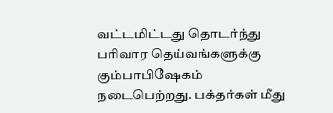வட்டமிட்டது தொடர்ந்து பரிவார தெய்வங்களுக்கு கும்பாபிஷேகம் நடைபெற்றது. பக்தர்கள் மீது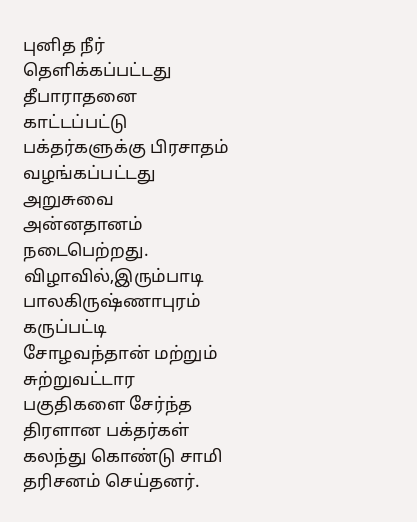புனித நீர் தெளிக்கப்பட்டது தீபாராதனை காட்டப்பட்டு பக்தர்களுக்கு பிரசாதம் வழங்கப்பட்டது அறுசுவை அன்னதானம் நடைபெற்றது. விழாவில்,இரும்பாடி பாலகிருஷ்ணாபுரம் கருப்பட்டி சோழவந்தான் மற்றும் சுற்றுவட்டார பகுதிகளை சேர்ந்த திரளான பக்தர்கள் கலந்து கொண்டு சாமி தரிசனம் செய்தனர்.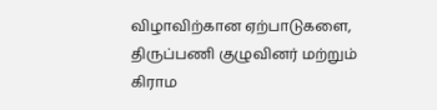விழாவிற்கான ஏற்பாடுகளை, திருப்பணி குழுவினர் மற்றும் கிராம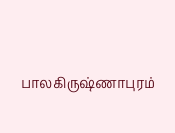பாலகிருஷ்ணாபுரம்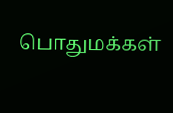பொதுமக்கள்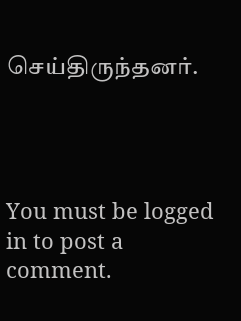செய்திருந்தனர்.




You must be logged in to post a comment.